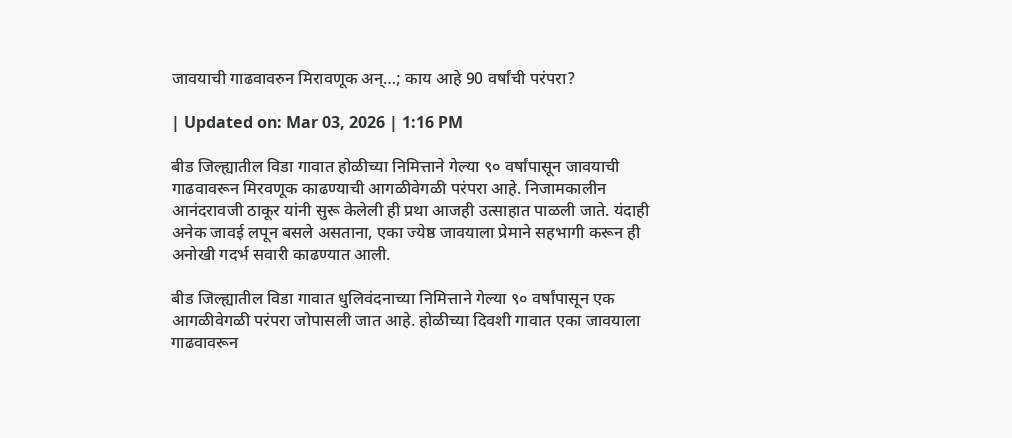जावयाची गाढवावरुन मिरावणूक अन्…; काय आहे 90 वर्षांची परंपरा?

| Updated on: Mar 03, 2026 | 1:16 PM

बीड जिल्ह्यातील विडा गावात होळीच्या निमित्ताने गेल्या ९० वर्षांपासून जावयाची गाढवावरून मिरवणूक काढण्याची आगळीवेगळी परंपरा आहे. निजामकालीन आनंदरावजी ठाकूर यांनी सुरू केलेली ही प्रथा आजही उत्साहात पाळली जाते. यंदाही अनेक जावई लपून बसले असताना, एका ज्येष्ठ जावयाला प्रेमाने सहभागी करून ही अनोखी गदर्भ सवारी काढण्यात आली.

बीड जिल्ह्यातील विडा गावात धुलिवंदनाच्या निमित्ताने गेल्या ९० वर्षांपासून एक आगळीवेगळी परंपरा जोपासली जात आहे. होळीच्या दिवशी गावात एका जावयाला गाढवावरून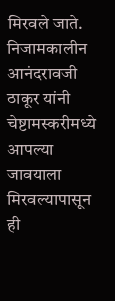मिरवले जाते. निजामकालीन आनंदरावजी ठाकूर यांनी चेष्टामस्करीमध्ये आपल्या जावयाला मिरवल्यापासून ही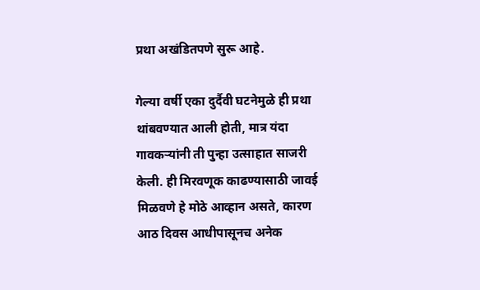प्रथा अखंडितपणे सुरू आहे.

गेल्या वर्षी एका दुर्दैवी घटनेमुळे ही प्रथा थांबवण्यात आली होती, मात्र यंदा गावकऱ्यांनी ती पुन्हा उत्साहात साजरी केली. ही मिरवणूक काढण्यासाठी जावई मिळवणे हे मोठे आव्हान असते, कारण आठ दिवस आधीपासूनच अनेक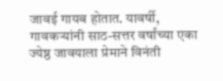जावई गायब होतात. यावर्षी, गावकऱ्यांनी साठ-सत्तर वर्षांच्या एका ज्येष्ठ जावयाला प्रेमाने विनंती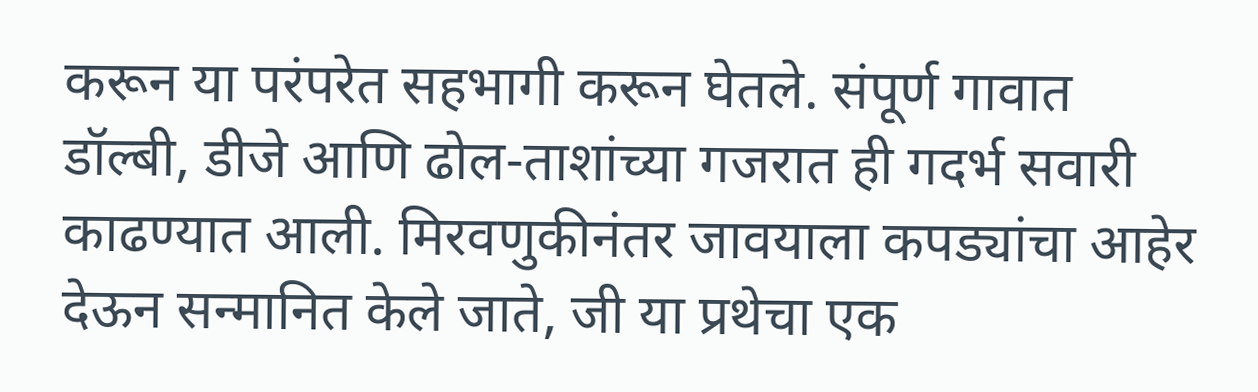करून या परंपरेत सहभागी करून घेतले. संपूर्ण गावात डॉल्बी, डीजे आणि ढोल-ताशांच्या गजरात ही गदर्भ सवारी काढण्यात आली. मिरवणुकीनंतर जावयाला कपड्यांचा आहेर देऊन सन्मानित केले जाते, जी या प्रथेचा एक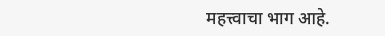महत्त्वाचा भाग आहे.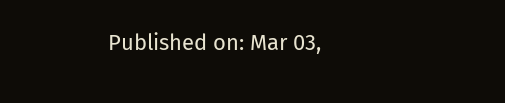Published on: Mar 03,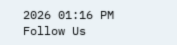2026 01:16 PM
Follow Us